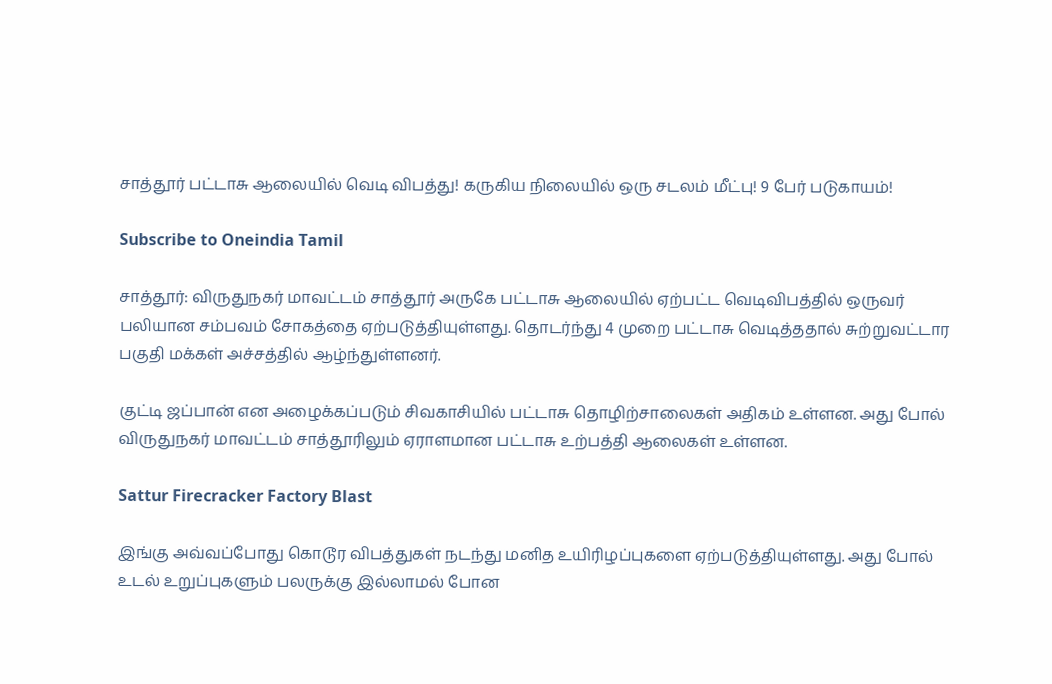சாத்தூர் பட்டாசு ஆலையில் வெடி விபத்து! கருகிய நிலையில் ஒரு சடலம் மீட்பு! 9 பேர் படுகாயம்!

Subscribe to Oneindia Tamil

சாத்தூர்: விருதுநகர் மாவட்டம் சாத்தூர் அருகே பட்டாசு ஆலையில் ஏற்பட்ட வெடிவிபத்தில் ஒருவர் பலியான சம்பவம் சோகத்தை ஏற்படுத்தியுள்ளது. தொடர்ந்து 4 முறை பட்டாசு வெடித்ததால் சுற்றுவட்டார பகுதி மக்கள் அச்சத்தில் ஆழ்ந்துள்ளனர்.

குட்டி ஜப்பான் என அழைக்கப்படும் சிவகாசியில் பட்டாசு தொழிற்சாலைகள் அதிகம் உள்ளன. அது போல் விருதுநகர் மாவட்டம் சாத்தூரிலும் ஏராளமான பட்டாசு உற்பத்தி ஆலைகள் உள்ளன.

Sattur Firecracker Factory Blast

இங்கு அவ்வப்போது கொடூர விபத்துகள் நடந்து மனித உயிரிழப்புகளை ஏற்படுத்தியுள்ளது. அது போல் உடல் உறுப்புகளும் பலருக்கு இல்லாமல் போன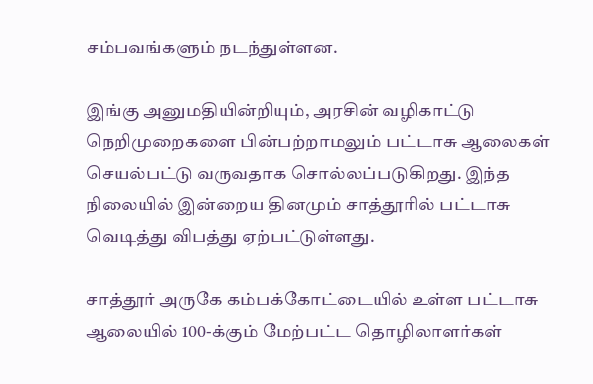சம்பவங்களும் நடந்துள்ளன.

இங்கு அனுமதியின்றியும், அரசின் வழிகாட்டு நெறிமுறைகளை பின்பற்றாமலும் பட்டாசு ஆலைகள் செயல்பட்டு வருவதாக சொல்லப்படுகிறது. இந்த நிலையில் இன்றைய தினமும் சாத்தூரில் பட்டாசு வெடித்து விபத்து ஏற்பட்டுள்ளது.

சாத்தூர் அருகே கம்பக்கோட்டையில் உள்ள பட்டாசு ஆலையில் 100-க்கும் மேற்பட்ட தொழிலாளர்கள்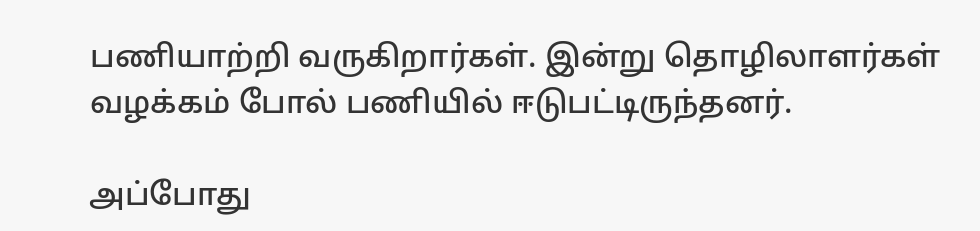பணியாற்றி வருகிறார்கள். இன்று தொழிலாளர்கள் வழக்கம் போல் பணியில் ஈடுபட்டிருந்தனர்.

அப்போது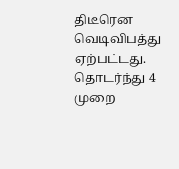திடீரென வெடிவிபத்து ஏற்பட்டது. தொடர்ந்து 4 முறை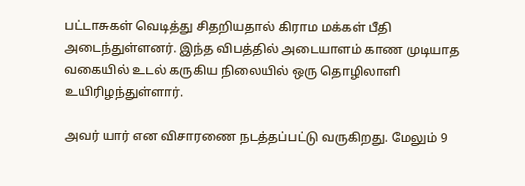பட்டாசுகள் வெடித்து சிதறியதால் கிராம மக்கள் பீதி அடைந்துள்ளனர். இந்த விபத்தில் அடையாளம் காண முடியாத வகையில் உடல் கருகிய நிலையில் ஒரு தொழிலாளி உயிரிழந்துள்ளார்.

அவர் யார் என விசாரணை நடத்தப்பட்டு வருகிறது. மேலும் 9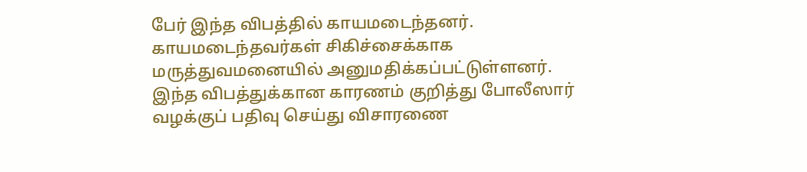பேர் இந்த விபத்தில் காயமடைந்தனர். காயமடைந்தவர்கள் சிகிச்சைக்காக மருத்துவமனையில் அனுமதிக்கப்பட்டுள்ளனர். இந்த விபத்துக்கான காரணம் குறித்து போலீஸார் வழக்குப் பதிவு செய்து விசாரணை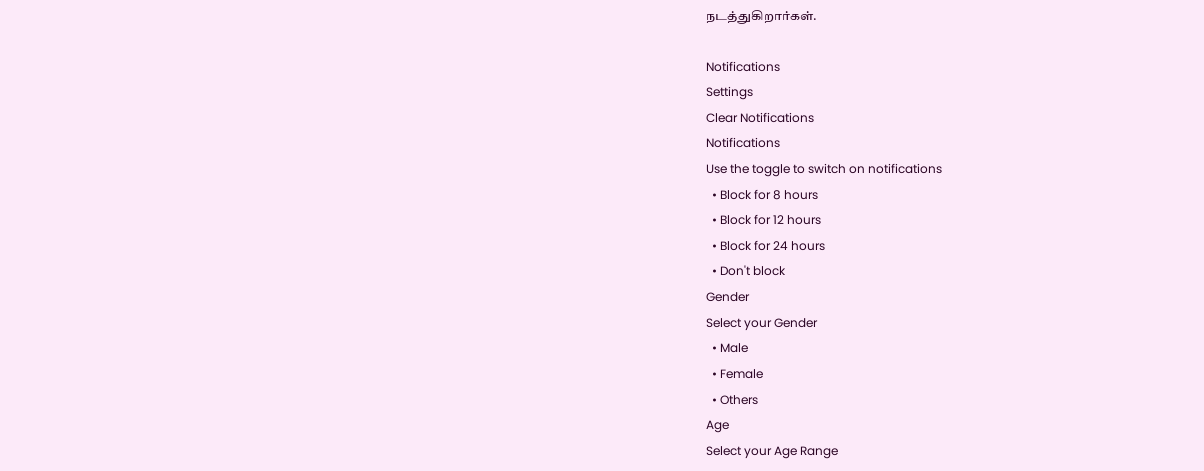நடத்துகிறார்கள்.

Notifications
Settings
Clear Notifications
Notifications
Use the toggle to switch on notifications
  • Block for 8 hours
  • Block for 12 hours
  • Block for 24 hours
  • Don't block
Gender
Select your Gender
  • Male
  • Female
  • Others
Age
Select your Age Range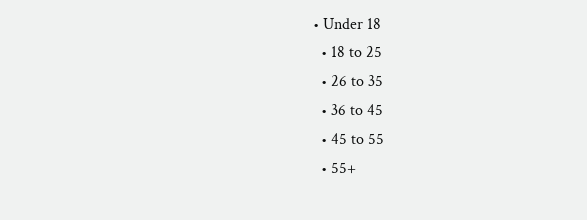• Under 18
  • 18 to 25
  • 26 to 35
  • 36 to 45
  • 45 to 55
  • 55+